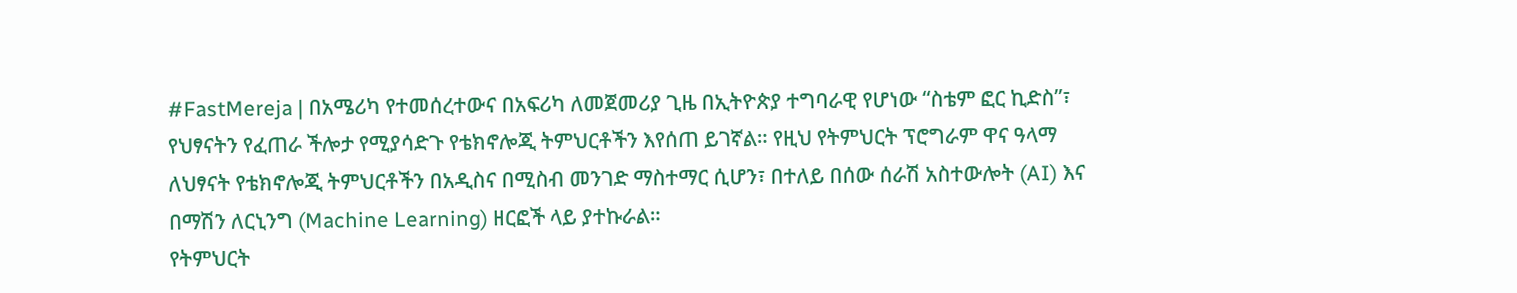#FastMereja | በአሜሪካ የተመሰረተውና በአፍሪካ ለመጀመሪያ ጊዜ በኢትዮጵያ ተግባራዊ የሆነው “ስቴም ፎር ኪድስ”፣ የህፃናትን የፈጠራ ችሎታ የሚያሳድጉ የቴክኖሎጂ ትምህርቶችን እየሰጠ ይገኛል። የዚህ የትምህርት ፕሮግራም ዋና ዓላማ ለህፃናት የቴክኖሎጂ ትምህርቶችን በአዲስና በሚስብ መንገድ ማስተማር ሲሆን፣ በተለይ በሰው ሰራሽ አስተውሎት (AI) እና በማሽን ለርኒንግ (Machine Learning) ዘርፎች ላይ ያተኩራል።
የትምህርት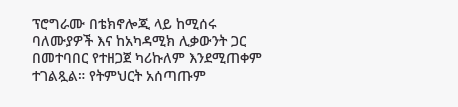ፕሮግራሙ በቴክኖሎጂ ላይ ከሚሰሩ ባለሙያዎች እና ከአካዳሚክ ሊቃውንት ጋር በመተባበር የተዘጋጀ ካሪኩለም እንደሚጠቀም ተገልጿል። የትምህርት አሰጣጡም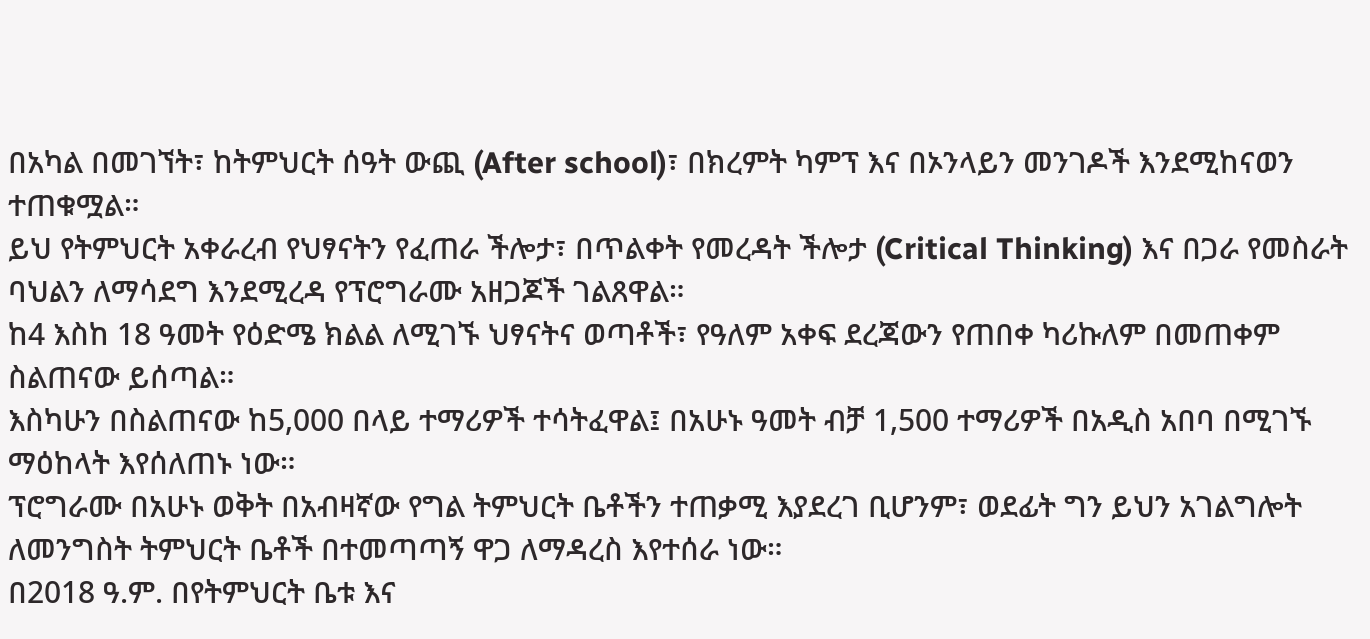በአካል በመገኘት፣ ከትምህርት ሰዓት ውጪ (After school)፣ በክረምት ካምፕ እና በኦንላይን መንገዶች እንደሚከናወን ተጠቁሟል።
ይህ የትምህርት አቀራረብ የህፃናትን የፈጠራ ችሎታ፣ በጥልቀት የመረዳት ችሎታ (Critical Thinking) እና በጋራ የመስራት ባህልን ለማሳደግ እንደሚረዳ የፕሮግራሙ አዘጋጆች ገልጸዋል።
ከ4 እስከ 18 ዓመት የዕድሜ ክልል ለሚገኙ ህፃናትና ወጣቶች፣ የዓለም አቀፍ ደረጃውን የጠበቀ ካሪኩለም በመጠቀም ስልጠናው ይሰጣል።
እስካሁን በስልጠናው ከ5,000 በላይ ተማሪዎች ተሳትፈዋል፤ በአሁኑ ዓመት ብቻ 1,500 ተማሪዎች በአዲስ አበባ በሚገኙ ማዕከላት እየሰለጠኑ ነው።
ፕሮግራሙ በአሁኑ ወቅት በአብዛኛው የግል ትምህርት ቤቶችን ተጠቃሚ እያደረገ ቢሆንም፣ ወደፊት ግን ይህን አገልግሎት ለመንግስት ትምህርት ቤቶች በተመጣጣኝ ዋጋ ለማዳረስ እየተሰራ ነው።
በ2018 ዓ.ም. በየትምህርት ቤቱ እና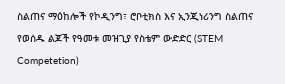ስልጠና ማዕከሎች የኮዲንግ፣ ሮቦቲክስ እና ኢንጂነሪንግ ስልጠና የወሰዱ ልጆች የዓመቱ መዝጊያ የስቴም ውድድር (STEM Competetion)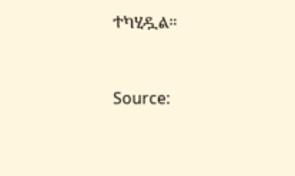ተካሂዷል።



Source: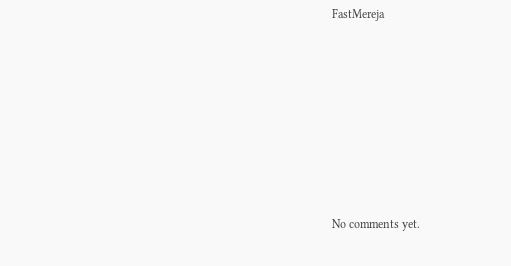FastMereja









No comments yet.